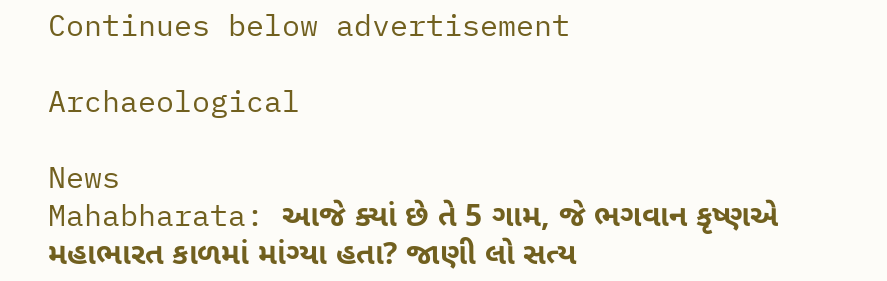Continues below advertisement

Archaeological

News
Mahabharata: આજે ક્યાં છે તે 5 ગામ, જે ભગવાન કૃષ્ણએ મહાભારત કાળમાં માંગ્યા હતા? જાણી લો સત્ય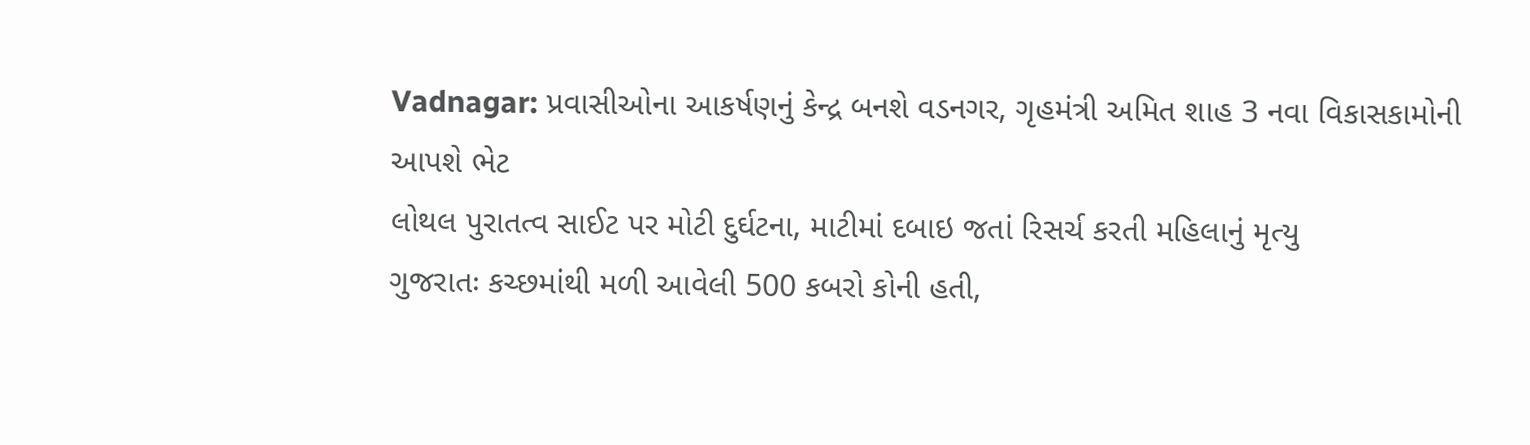Vadnagar: પ્રવાસીઓના આકર્ષણનું કેન્દ્ર બનશે વડનગર, ગૃહમંત્રી અમિત શાહ 3 નવા વિકાસકામોની આપશે ભેટ
લોથલ પુરાતત્વ સાઈટ પર મોટી દુર્ઘટના, માટીમાં દબાઇ જતાં રિસર્ચ કરતી મહિલાનું મૃત્યુ
ગુજરાતઃ કચ્છમાંથી મળી આવેલી 500 કબરો કોની હતી,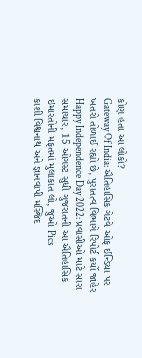કોણ હતા આ લોકો?
Gateway Of India: ઐતિહાસિક ગેટવે ઓફ ઈન્ડિયા પર ખતરો તોળાઈ રહ્યો છે, પુરાતત્વ વિભાગે રિપોર્ટ કર્યો જાહેર
Happy Independence Day 2022: પ્રવાસીઓ માટે સારા સમાચાર, 15 ઓગસ્ટ સુધી ગુજરાતની આ ઐતિહાસિક ઇમારતોની મફતમાં મુલાકાત લો, જુઓ Pics
કાશી વિશ્વનાથ અને જ્ઞાનવાપી મસ્જિદ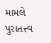મામલે પુરાતત્ત્વ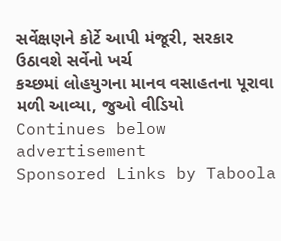સર્વેક્ષણને કોર્ટે આપી મંજૂરી, સરકાર ઉઠાવશે સર્વેનો ખર્ચ
કચ્છમાં લોહયુગના માનવ વસાહતના પૂરાવા મળી આવ્યા, જુઓ વીડિયો
Continues below advertisement
Sponsored Links by Taboola